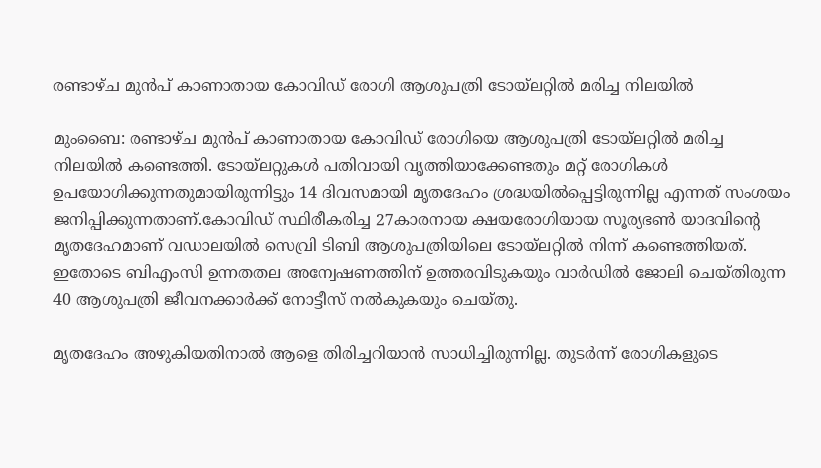രണ്ടാഴ്ച മുന്‍പ് കാണാതായ കോവിഡ് രോഗി ആശുപത്രി ടോയ്ലറ്റില്‍ മരിച്ച നിലയില്‍

മുംബൈ: രണ്ടാഴ്ച മുന്‍പ് കാണാതായ കോവിഡ് രോഗിയെ ആശുപത്രി ടോയ്ലറ്റില്‍ മരിച്ച നിലയില്‍ കണ്ടെത്തി. ടോയ്ലറ്റുകള്‍ പതിവായി വൃത്തിയാക്കേണ്ടതും മറ്റ് രോഗികള്‍ ഉപയോഗിക്കുന്നതുമായിരുന്നിട്ടും 14 ദിവസമായി മൃതദേഹം ശ്രദ്ധയില്‍പ്പെട്ടിരുന്നില്ല എന്നത് സംശയം ജനിപ്പിക്കുന്നതാണ്.കോവിഡ് സ്ഥിരീകരിച്ച 27കാരനായ ക്ഷയരോഗിയായ സൂര്യഭണ്‍ യാദവിന്റെ മൃതദേഹമാണ് വഡാലയില്‍ സെവ്രി ടിബി ആശുപത്രിയിലെ ടോയ്ലറ്റില്‍ നിന്ന് കണ്ടെത്തിയത്. ഇതോടെ ബിഎംസി ഉന്നതതല അന്വേഷണത്തിന് ഉത്തരവിടുകയും വാര്‍ഡില്‍ ജോലി ചെയ്തിരുന്ന 40 ആശുപത്രി ജീവനക്കാര്‍ക്ക് നോട്ടീസ് നല്‍കുകയും ചെയ്തു.

മൃതദേഹം അഴുകിയതിനാല്‍ ആളെ തിരിച്ചറിയാന്‍ സാധിച്ചിരുന്നില്ല. തുടര്‍ന്ന് രോഗികളുടെ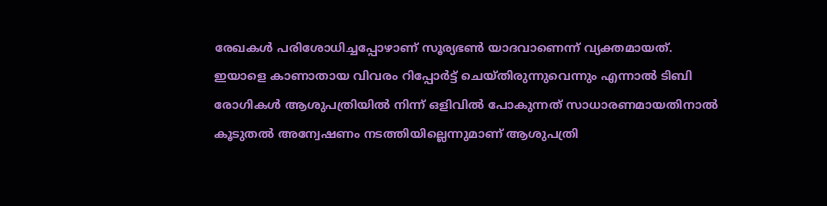രേഖകള്‍ പരിശോധിച്ചപ്പോഴാണ് സൂര്യഭണ്‍ യാദവാണെന്ന് വ്യക്തമായത്. ഇയാളെ കാണാതായ വിവരം റിപ്പോര്‍ട്ട് ചെയ്തിരുന്നുവെന്നും എന്നാല്‍ ടിബി രോഗികള്‍ ആശുപത്രിയില്‍ നിന്ന് ഒളിവില്‍ പോകുന്നത് സാധാരണമായതിനാല്‍ കൂടുതല്‍ അന്വേഷണം നടത്തിയില്ലെന്നുമാണ് ആശുപത്രി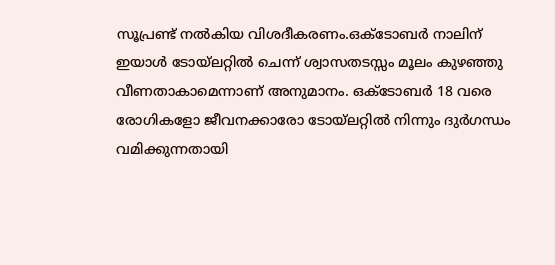സൂപ്രണ്ട് നല്‍കിയ വിശദീകരണം.ഒക്ടോബര്‍ നാലിന് ഇയാള്‍ ടോയ്ലറ്റില്‍ ചെന്ന് ശ്വാസതടസ്സം മൂലം കുഴഞ്ഞു വീണതാകാമെന്നാണ് അനുമാനം. ഒക്ടോബര്‍ 18 വരെ രോഗികളോ ജീവനക്കാരോ ടോയ്ലറ്റില്‍ നിന്നും ദുര്‍ഗന്ധം വമിക്കുന്നതായി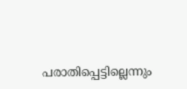പരാതിപ്പെട്ടില്ലെന്നും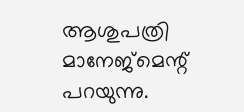ആശുപത്രി മാനേജ്‌മെന്റ് പറയുന്നു.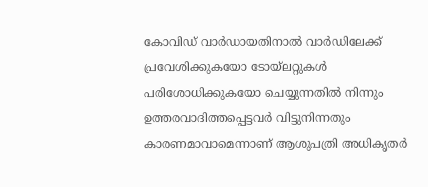കോവിഡ് വാര്‍ഡായതിനാല്‍ വാര്‍ഡിലേക്ക് പ്രവേശിക്കുകയോ ടോയ്ലറ്റുകള്‍ പരിശോധിക്കുകയോ ചെയ്യുന്നതില്‍ നിന്നും ഉത്തരവാദിത്തപ്പെട്ടവര്‍ വിട്ടുനിന്നതും കാരണമാവാമെന്നാണ് ആശുപത്രി അധികൃതര്‍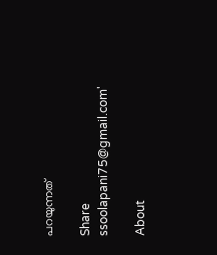പറയുന്നത്

Share
ssoolapani75@gmail.com'

About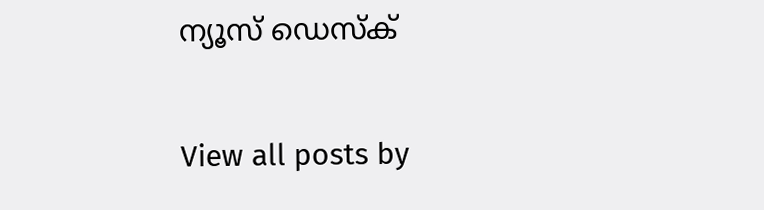ന്യൂസ് ഡെസ്ക്

View all posts by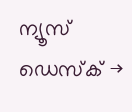ന്യൂസ് ഡെസ്ക് →